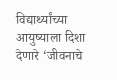विद्यार्थ्यांच्या आयुष्याला दिशा देणारे ‘जीवनाचे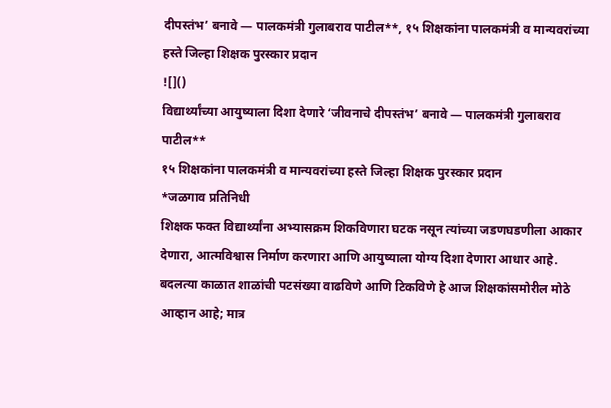दीपस्तंभ’ बनावे — पालकमंत्री गुलाबराव पाटील**, १५ शिक्षकांना पालकमंत्री व मान्यवरांच्या हस्ते जिल्हा शिक्षक पुरस्कार प्रदान
![]()
विद्यार्थ्यांच्या आयुष्याला दिशा देणारे ‘जीवनाचे दीपस्तंभ’ बनावे — पालकमंत्री गुलाबराव पाटील**
१५ शिक्षकांना पालकमंत्री व मान्यवरांच्या हस्ते जिल्हा शिक्षक पुरस्कार प्रदान
*जळगाव प्रतिनिधी
शिक्षक फक्त विद्यार्थ्यांना अभ्यासक्रम शिकविणारा घटक नसून त्यांच्या जडणघडणीला आकार देणारा, आत्मविश्वास निर्माण करणारा आणि आयुष्याला योग्य दिशा देणारा आधार आहे. बदलत्या काळात शाळांची पटसंख्या वाढविणे आणि टिकविणे हे आज शिक्षकांसमोरील मोठे आव्हान आहे; मात्र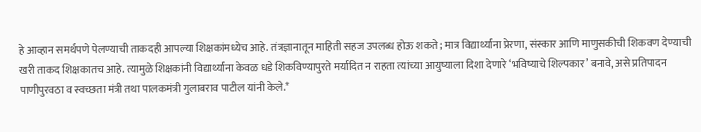हे आव्हान समर्थपणे पेलण्याची ताकदही आपल्या शिक्षकांमध्येच आहे. तंत्रज्ञानातून माहिती सहज उपलब्ध होऊ शकते; मात्र विद्यार्थ्यांना प्रेरणा, संस्कार आणि माणुसकीची शिकवण देण्याची खरी ताकद शिक्षकातच आहे. त्यामुळे शिक्षकांनी विद्यार्थ्यांना केवळ धडे शिकविण्यापुरते मर्यादित न राहता त्यांच्या आयुष्याला दिशा देणारे ‘भविष्याचे शिल्पकार’ बनावे, असे प्रतिपादन पाणीपुरवठा व स्वच्छता मंत्री तथा पालकमंत्री गुलाबराव पाटील यांनी केले.*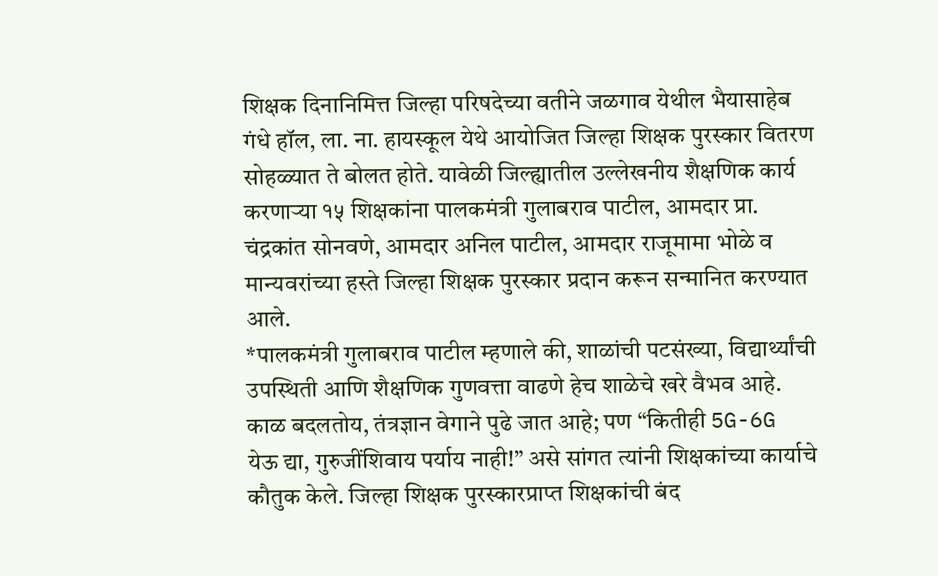शिक्षक दिनानिमित्त जिल्हा परिषदेच्या वतीने जळगाव येथील भैयासाहेब गंधे हॉल, ला. ना. हायस्कूल येथे आयोजित जिल्हा शिक्षक पुरस्कार वितरण सोहळ्यात ते बोलत होते. यावेळी जिल्ह्यातील उल्लेखनीय शैक्षणिक कार्य करणाऱ्या १५ शिक्षकांना पालकमंत्री गुलाबराव पाटील, आमदार प्रा. चंद्रकांत सोनवणे, आमदार अनिल पाटील, आमदार राजूमामा भोळे व मान्यवरांच्या हस्ते जिल्हा शिक्षक पुरस्कार प्रदान करून सन्मानित करण्यात आले.
*पालकमंत्री गुलाबराव पाटील म्हणाले की, शाळांची पटसंख्या, विद्यार्थ्यांची उपस्थिती आणि शैक्षणिक गुणवत्ता वाढणे हेच शाळेचे खरे वैभव आहे. काळ बदलतोय, तंत्रज्ञान वेगाने पुढे जात आहे; पण “कितीही 5G-6G येऊ द्या, गुरुजींशिवाय पर्याय नाही!” असे सांगत त्यांनी शिक्षकांच्या कार्याचे कौतुक केले. जिल्हा शिक्षक पुरस्कारप्राप्त शिक्षकांची बंद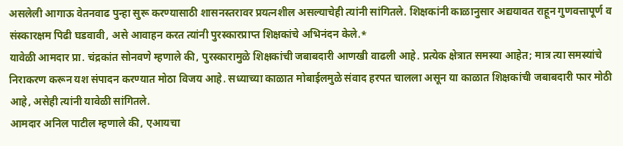असलेली आगाऊ वेतनवाढ पुन्हा सुरू करण्यासाठी शासनस्तरावर प्रयत्नशील असल्याचेही त्यांनी सांगितले. शिक्षकांनी काळानुसार अद्ययावत राहून गुणवत्तापूर्ण व संस्कारक्षम पिढी घडवावी, असे आवाहन करत त्यांनी पुरस्कारप्राप्त शिक्षकांचे अभिनंदन केले.*
यावेळी आमदार प्रा. चंद्रकांत सोनवणे म्हणाले की, पुरस्कारामुळे शिक्षकांची जबाबदारी आणखी वाढली आहे. प्रत्येक क्षेत्रात समस्या आहेत; मात्र त्या समस्यांचे निराकरण करून यश संपादन करण्यात मोठा विजय आहे. सध्याच्या काळात मोबाईलमुळे संवाद हरपत चालला असून या काळात शिक्षकांची जबाबदारी फार मोठी आहे, असेही त्यांनी यावेळी सांगितले.
आमदार अनिल पाटील म्हणाले की, एआयचा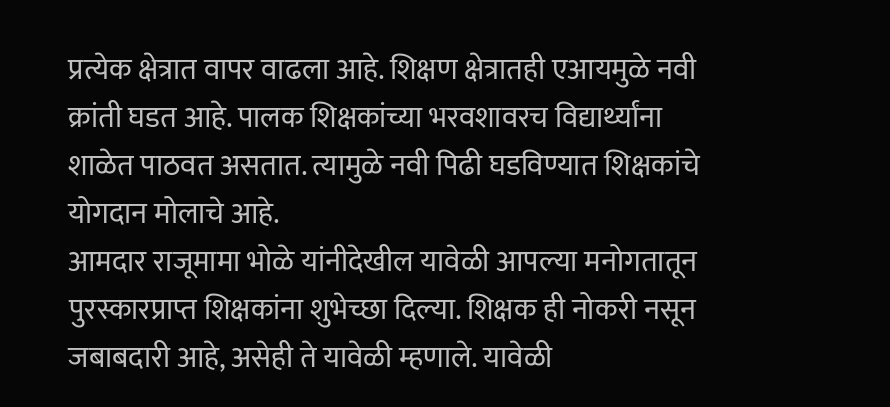प्रत्येक क्षेत्रात वापर वाढला आहे. शिक्षण क्षेत्रातही एआयमुळे नवी क्रांती घडत आहे. पालक शिक्षकांच्या भरवशावरच विद्यार्थ्यांना शाळेत पाठवत असतात. त्यामुळे नवी पिढी घडविण्यात शिक्षकांचे योगदान मोलाचे आहे.
आमदार राजूमामा भोळे यांनीदेखील यावेळी आपल्या मनोगतातून पुरस्कारप्राप्त शिक्षकांना शुभेच्छा दिल्या. शिक्षक ही नोकरी नसून जबाबदारी आहे, असेही ते यावेळी म्हणाले. यावेळी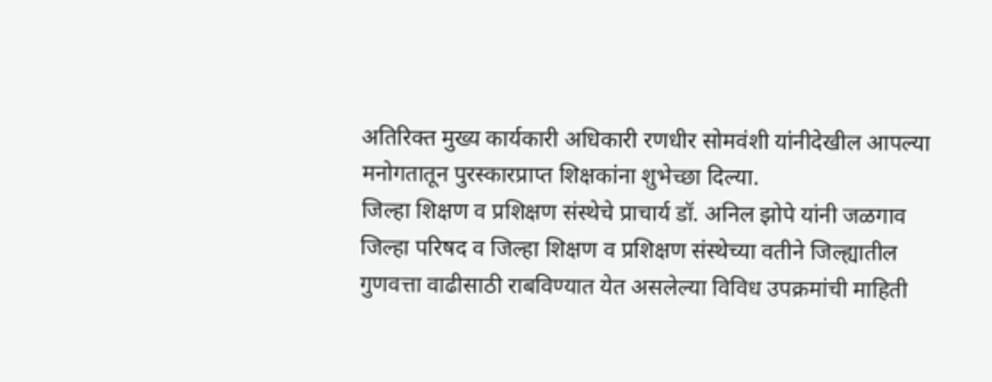अतिरिक्त मुख्य कार्यकारी अधिकारी रणधीर सोमवंशी यांनीदेखील आपल्या मनोगतातून पुरस्कारप्राप्त शिक्षकांना शुभेच्छा दिल्या.
जिल्हा शिक्षण व प्रशिक्षण संस्थेचे प्राचार्य डॉ. अनिल झोपे यांनी जळगाव जिल्हा परिषद व जिल्हा शिक्षण व प्रशिक्षण संस्थेच्या वतीने जिल्ह्यातील गुणवत्ता वाढीसाठी राबविण्यात येत असलेल्या विविध उपक्रमांची माहिती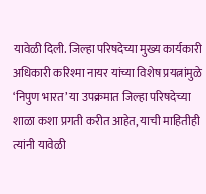यावेळी दिली. जिल्हा परिषदेच्या मुख्य कार्यकारी अधिकारी करिश्मा नायर यांच्या विशेष प्रयत्नांमुळे ‘निपुण भारत’ या उपक्रमात जिल्हा परिषदेच्या शाळा कशा प्रगती करीत आहेत, याची माहितीही त्यांनी यावेळी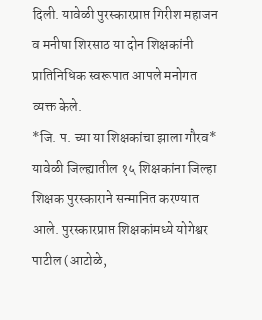दिली. यावेळी पुरस्कारप्राप्त गिरीश महाजन व मनीषा शिरसाठ या दोन शिक्षकांनी प्रातिनिधिक स्वरूपात आपले मनोगत व्यक्त केले.
*जि. प. च्या या शिक्षकांचा झाला गौरव*
यावेळी जिल्ह्यातील १५ शिक्षकांना जिल्हा शिक्षक पुरस्काराने सन्मानित करण्यात आले. पुरस्कारप्राप्त शिक्षकांमध्ये योगेश्वर पाटील (आटोळे,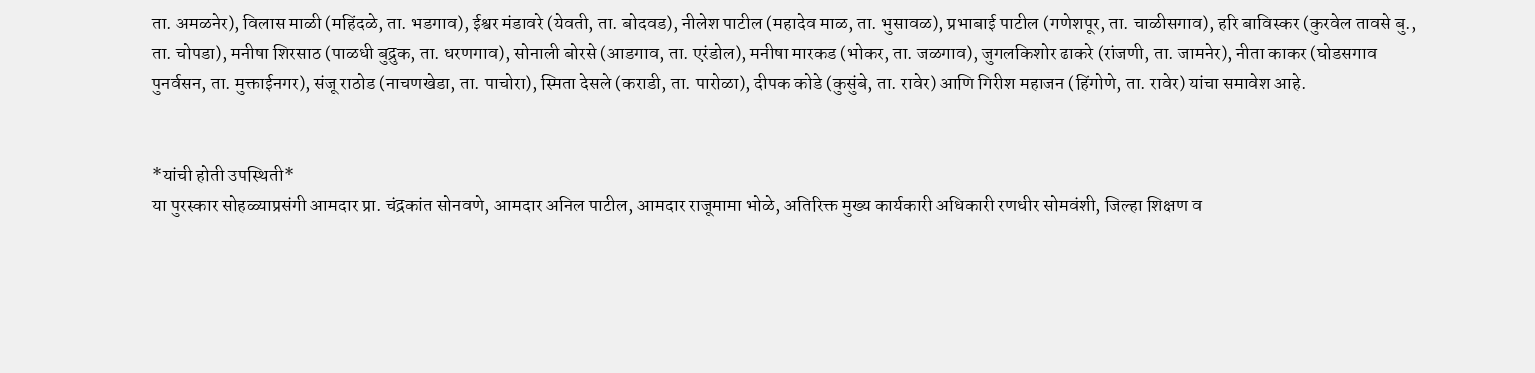ता. अमळनेर), विलास माळी (महिंदळे, ता. भडगाव), ईश्वर मंडावरे (येवती, ता. बोदवड), नीलेश पाटील (महादेव माळ, ता. भुसावळ), प्रभाबाई पाटील (गणेशपूर, ता. चाळीसगाव), हरि बाविस्कर (कुरवेल तावसे बु., ता. चोपडा), मनीषा शिरसाठ (पाळधी बुद्रुक, ता. धरणगाव), सोनाली बोरसे (आडगाव, ता. एरंडोल), मनीषा मारकड (भोकर, ता. जळगाव), जुगलकिशोर ढाकरे (रांजणी, ता. जामनेर), नीता काकर (घोडसगाव पुनर्वसन, ता. मुक्ताईनगर), संजू राठोड (नाचणखेडा, ता. पाचोरा), स्मिता देसले (कराडी, ता. पारोळा), दीपक कोडे (कुसुंबे, ता. रावेर) आणि गिरीश महाजन (हिंगोणे, ता. रावेर) यांचा समावेश आहे.


*यांची होती उपस्थिती*
या पुरस्कार सोहळ्याप्रसंगी आमदार प्रा. चंद्रकांत सोनवणे, आमदार अनिल पाटील, आमदार राजूमामा भोळे, अतिरिक्त मुख्य कार्यकारी अधिकारी रणधीर सोमवंशी, जिल्हा शिक्षण व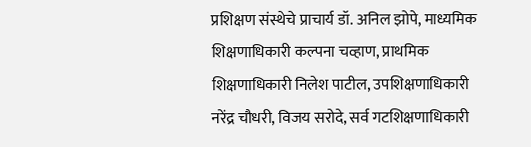प्रशिक्षण संस्थेचे प्राचार्य डॉ. अनिल झोपे, माध्यमिक शिक्षणाधिकारी कल्पना चव्हाण, प्राथमिक शिक्षणाधिकारी निलेश पाटील, उपशिक्षणाधिकारी नरेंद्र चौधरी, विजय सरोदे, सर्व गटशिक्षणाधिकारी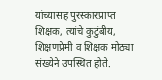यांच्यासह पुरस्कारप्राप्त शिक्षक, त्यांचे कुटुंबीय, शिक्षणप्रेमी व शिक्षक मोठ्या संख्येने उपस्थित होते.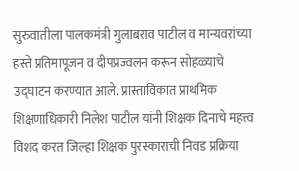सुरुवातीला पालकमंत्री गुलाबराव पाटील व मान्यवरांच्या हस्ते प्रतिमापूजन व दीपप्रज्वलन करून सोहळ्याचे उद्घाटन करण्यात आले. प्रास्ताविकात प्राथमिक शिक्षणाधिकारी निलेश पाटील यांनी शिक्षक दिनाचे महत्त्व विशद करत जिल्हा शिक्षक पुरस्काराची निवड प्रक्रिया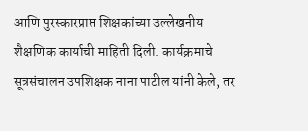आणि पुरस्कारप्राप्त शिक्षकांच्या उल्लेखनीय शैक्षणिक कार्याची माहिती दिली. कार्यक्रमाचे सूत्रसंचालन उपशिक्षक नाना पाटील यांनी केले, तर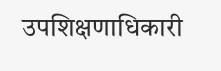उपशिक्षणाधिकारी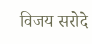विजय सरोदे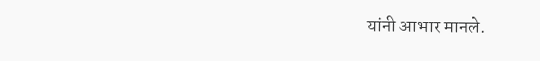यांनी आभार मानले.